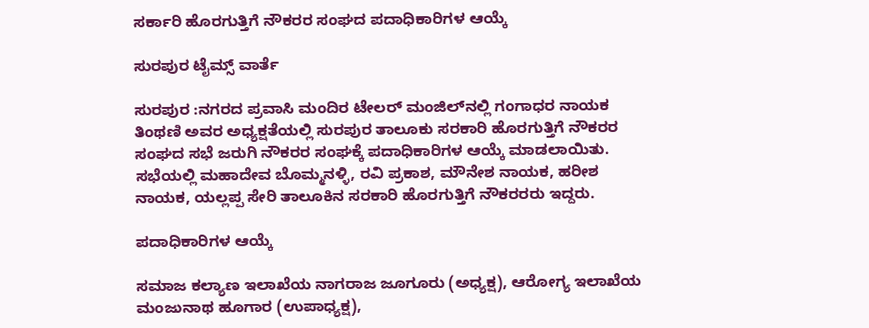ಸರ್ಕಾರಿ ಹೊರಗುತ್ತಿಗೆ ನೌಕರರ ಸಂಘದ ಪದಾಧಿಕಾರಿಗಳ ಆಯ್ಕೆ

ಸುರಪುರ ಟೈಮ್ಸ್ ವಾರ್ತೆ

ಸುರಪುರ :ನಗರದ ಪ್ರವಾಸಿ ಮಂದಿರ ಟೇಲರ್ ಮಂಜಿಲ್‌ನಲ್ಲಿ ಗಂಗಾಧರ ನಾಯಕ ತಿಂಥಣಿ ಅವರ ಅಧ್ಯಕ್ಷತೆಯಲ್ಲಿ ಸುರಪುರ ತಾಲೂಕು ಸರಕಾರಿ ಹೊರಗುತ್ತಿಗೆ ನೌಕರರ ಸಂಘದ ಸಭೆ ಜರುಗಿ ನೌಕರರ ಸಂಘಕ್ಕೆ ಪದಾಧಿಕಾರಿಗಳ ಆಯ್ಕೆ ಮಾಡಲಾಯಿತು.
ಸಭೆಯಲ್ಲಿ ಮಹಾದೇವ ಬೊಮ್ಮನಳ್ಳಿ, ರವಿ ಪ್ರಕಾಶ, ಮೌನೇಶ ನಾಯಕ, ಹರೀಶ ನಾಯಕ, ಯಲ್ಲಪ್ಪ ಸೇರಿ ತಾಲೂಕಿನ ಸರಕಾರಿ ಹೊರಗುತ್ತಿಗೆ ನೌಕರರರು ಇದ್ದರು.

ಪದಾಧಿಕಾರಿಗಳ ಆಯ್ಕೆ

ಸಮಾಜ ಕಲ್ಯಾಣ ಇಲಾಖೆಯ ನಾಗರಾಜ ಜೂಗೂರು (ಅಧ್ಯಕ್ಷ), ಆರೋಗ್ಯ ಇಲಾಖೆಯ ಮಂಜುನಾಥ ಹೂಗಾರ (ಉಪಾಧ್ಯಕ್ಷ),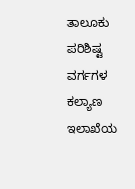ತಾಲೂಕು ಪರಿಶಿಷ್ಟ ವರ್ಗಗಳ ಕಲ್ಯಾಣ ಇಲಾಖೆಯ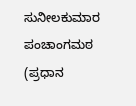ಸುನೀಲಕುಮಾರ ಪಂಚಾಂಗಮಠ (ಪ್ರಧಾನ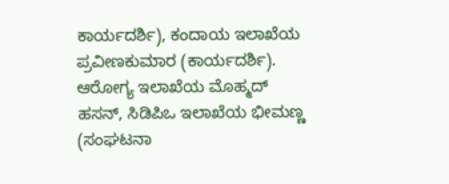ಕಾರ್ಯದರ್ಶಿ), ಕಂದಾಯ ಇಲಾಖೆಯ ಪ್ರವೀಣಕುಮಾರ (ಕಾರ್ಯದರ್ಶಿ).
ಆರೋಗ್ಯ ಇಲಾಖೆಯ ಮೊಹ್ಮದ್ ಹಸನ್, ಸಿಡಿಪಿಒ ಇಲಾಖೆಯ ಭೀಮಣ್ಣ (ಸಂಘಟನಾ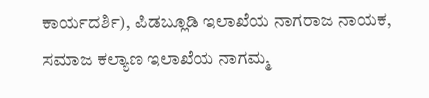ಕಾರ್ಯದರ್ಶಿ), ಪಿಡಬ್ಲೂಡಿ ಇಲಾಖೆಯ ನಾಗರಾಜ ನಾಯಕ, ಸಮಾಜ ಕಲ್ಯಾಣ ಇಲಾಖೆಯ ನಾಗಮ್ಮ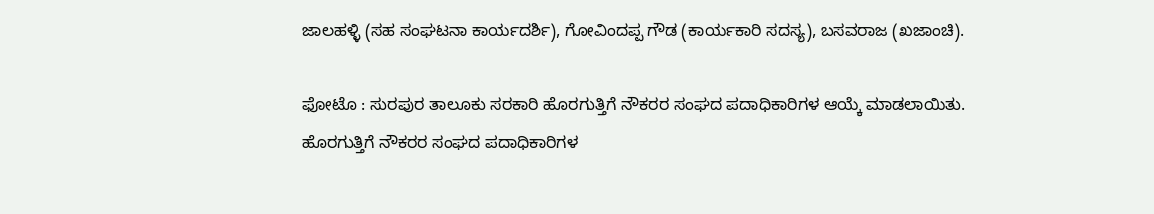ಜಾಲಹಳ್ಳಿ (ಸಹ ಸಂಘಟನಾ ಕಾರ್ಯದರ್ಶಿ), ಗೋವಿಂದಪ್ಪ ಗೌಡ (ಕಾರ್ಯಕಾರಿ ಸದಸ್ಯ), ಬಸವರಾಜ (ಖಜಾಂಚಿ).

ಫೋಟೊ : ಸುರಪುರ ತಾಲೂಕು ಸರಕಾರಿ ಹೊರಗುತ್ತಿಗೆ ನೌಕರರ ಸಂಘದ ಪದಾಧಿಕಾರಿಗಳ ಆಯ್ಕೆ ಮಾಡಲಾಯಿತು.
ಹೊರಗುತ್ತಿಗೆ ನೌಕರರ ಸಂಘದ ಪದಾಧಿಕಾರಿಗಳ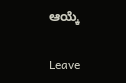ಆಯ್ಕೆ

Leave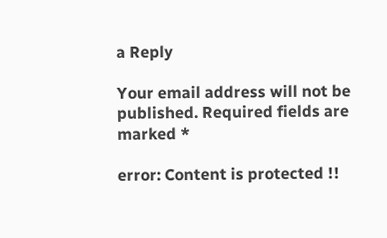a Reply

Your email address will not be published. Required fields are marked *

error: Content is protected !!